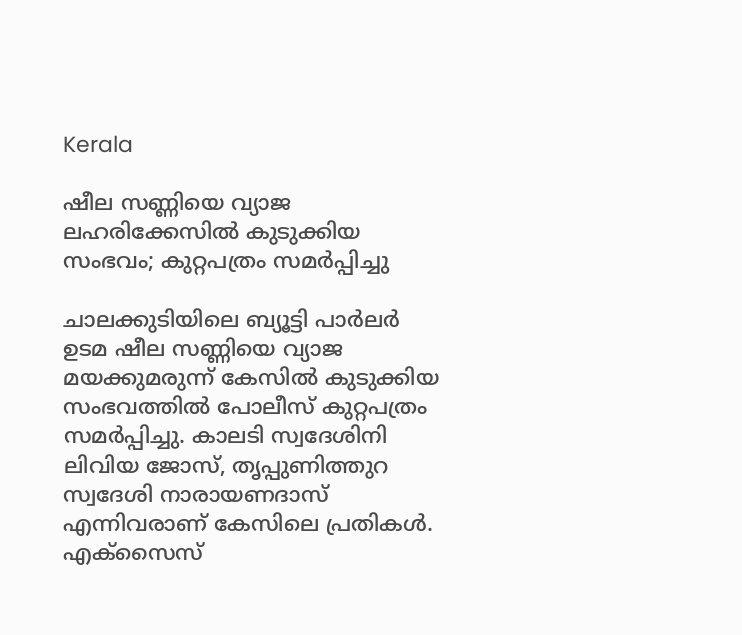Kerala

ഷീല സണ്ണിയെ വ്യാജ ലഹരിക്കേസിൽ കുടുക്കിയ സംഭവം; കുറ്റപത്രം സമർപ്പിച്ചു

ചാലക്കുടിയിലെ ബ്യൂട്ടി പാർലർ ഉടമ ഷീല സണ്ണിയെ വ്യാജ മയക്കുമരുന്ന് കേസിൽ കുടുക്കിയ സംഭവത്തിൽ പോലീസ് കുറ്റപത്രം സമർപ്പിച്ചു. കാലടി സ്വദേശിനി ലിവിയ ജോസ്, തൃപ്പുണിത്തുറ സ്വദേശി നാരായണദാസ് എന്നിവരാണ് കേസിലെ പ്രതികൾ. എക്‌സൈസ്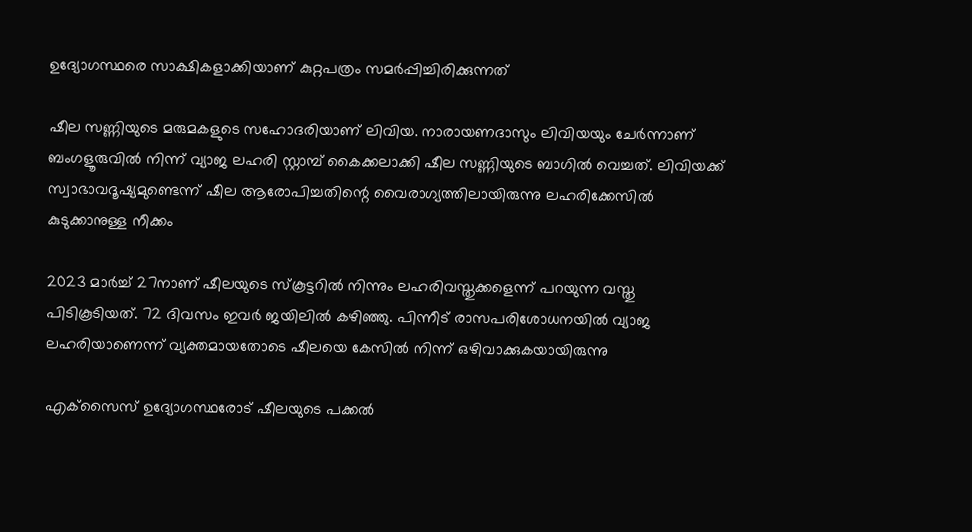ഉദ്യോഗസ്ഥരെ സാക്ഷികളാക്കിയാണ് കുറ്റപത്രം സമർപ്പിച്ചിരിക്കുന്നത്

ഷീല സണ്ണിയുടെ മരുമകളുടെ സഹോദരിയാണ് ലിവിയ. നാരായണദാസും ലിവിയയും ചേർന്നാണ് ബംഗളൂരുവിൽ നിന്ന് വ്യാജ ലഹരി സ്റ്റാമ്പ് കൈക്കലാക്കി ഷീല സണ്ണിയുടെ ബാഗിൽ വെച്ചത്. ലിവിയക്ക് സ്വാഭാവദൂഷ്യമുണ്ടെന്ന് ഷീല ആരോപിച്ചതിന്റെ വൈരാഗ്യത്തിലായിരുന്നു ലഹരിക്കേസിൽ കുടുക്കാനുള്ള നീക്കം

2023 മാർച്ച് 27നാണ് ഷീലയുടെ സ്‌കൂട്ടറിൽ നിന്നും ലഹരിവസ്തുക്കളെന്ന് പറയുന്ന വസ്തു പിടികൂടിയത്. 72 ദിവസം ഇവർ ജയിലിൽ കഴിഞ്ഞു. പിന്നീട് രാസപരിശോധനയിൽ വ്യാജ ലഹരിയാണെന്ന് വ്യക്തമായതോടെ ഷീലയെ കേസിൽ നിന്ന് ഒഴിവാക്കുകയായിരുന്നു

എക്‌സൈസ് ഉദ്യോഗസ്ഥരോട് ഷീലയുടെ പക്കൽ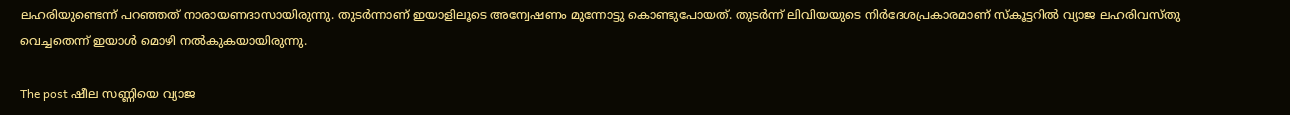ലഹരിയുണ്ടെന്ന് പറഞ്ഞത് നാരായണദാസായിരുന്നു. തുടർന്നാണ് ഇയാളിലൂടെ അന്വേഷണം മുന്നോട്ടു കൊണ്ടുപോയത്. തുടർന്ന് ലിവിയയുടെ നിർദേശപ്രകാരമാണ് സ്‌കൂട്ടറിൽ വ്യാജ ലഹരിവസ്തു വെച്ചതെന്ന് ഇയാൾ മൊഴി നൽകുകയായിരുന്നു.

The post ഷീല സണ്ണിയെ വ്യാജ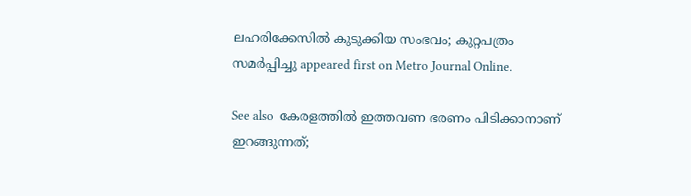ലഹരിക്കേസിൽ കുടുക്കിയ സംഭവം; കുറ്റപത്രം സമർപ്പിച്ചു appeared first on Metro Journal Online.

See also  കേരളത്തിൽ ഇത്തവണ ഭരണം പിടിക്കാനാണ് ഇറങ്ങുന്നത്;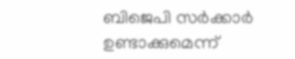ബിജെപി സർക്കാർ ഉണ്ടാക്കുമെന്ന്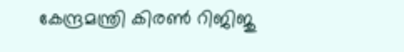കേന്ദ്രമന്ത്രി കിരൺ റിജിജു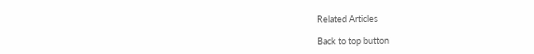Related Articles

Back to top button